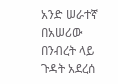አንድ ሠራተኛ በአሠሪው በንብረት ላይ ጉዳት አደረሰ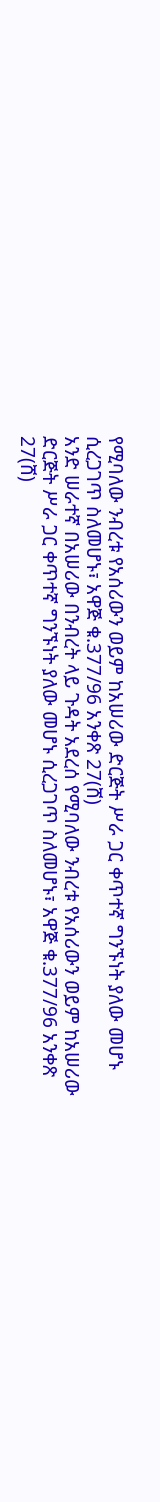የሚባለው ንብረቱ የአሰሪውን ወይም ከአሠሪው ድርጅት ሥራ ጋር ቀጥተኛ ግንኙነት ያለው መሆኑ ሲረጋገጥ ስለመሆኑ፣ አዋጅ ቁ.377/96 አንቀጽ 27(ሸ)
አንድ ሠራተኛ በአሠሪው በንብረት ላይ ጉዳት አደረሰ የሚባለው ንብረቱ የአሰሪውን ወይም ከአሠሪው ድርጅት ሥራ ጋር ቀጥተኛ ግንኙነት ያለው መሆኑ ሲረጋገጥ ስለመሆኑ፣ አዋጅ ቁ.377/96 አንቀጽ 27(ሸ)